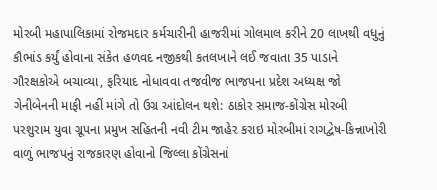મોરબી મહાપાલિકામાં રોજમદાર કર્મચારીની હાજરીમાં ગોલમાલ કરીને 20 લાખથી વધુનું કૌભાંડ કર્યું હોવાના સંકેત હળવદ નજીકથી કતલખાને લઈ જવાતા 35 પાડાને ગૌરક્ષકોએ બચાવ્યા, ફરિયાદ નોધાવવા તજવીજ ભાજપના પ્રદેશ અધ્યક્ષ જો ગેનીબેનની માફી નહીં માંગે તો ઉગ્ર આંદોલન થશે: ઠાકોર સમાજ-કોંગ્રેસ મોરબી પરશુરામ યુવા ગ્રૂપના પ્રમુખ સહિતની નવી ટીમ જાહેર કરાઇ મોરબીમાં રાગદ્વેષ-કિન્નાખોરી વાળું ભાજપનું રાજકારણ હોવાનો જિલ્લા કોંગ્રેસનાં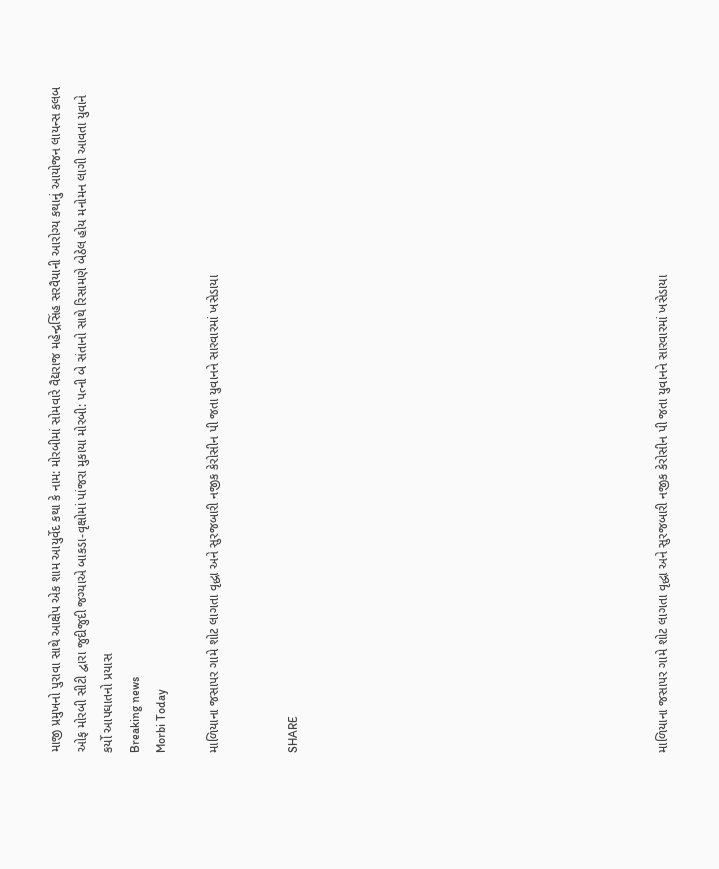માજી પ્રમુખનો પુરાવા સાથે આક્ષેપ એક શામ આયુર્વેદ કથા કે નામ: મોરબીમાં સોમવારે વૈદ્યરાજ મહેન્દ્રસિંહ સરવૈયાની આરોગ્ય કથાનું આયોજન લાયન્સ કલબ ઓફ મોરબી સીટી દ્વારા જુદીજુદી જગ્યાએ બાકડા-વૃક્ષોમાં પાંજરા મુકાયા મોરબી: પત્ની બે સંતાનો સાથે રિસામણે બેઠેલ હોય મનોમન લાગી આવતા યુવાને કર્યો આપઘાતનો પ્રયાસ
Breaking news
Morbi Today

માળિયાના જસાપર ગામે શોટ લાગતા વૃદ્ધા અને સુરજબારી નજીક કેરોસીન પી જતા યુવાનને સારવારમાં ખસેડાયા


SHARE













માળિયાના જસાપર ગામે શોટ લાગતા વૃદ્ધા અને સુરજબારી નજીક કેરોસીન પી જતા યુવાનને સારવારમાં ખસેડાયા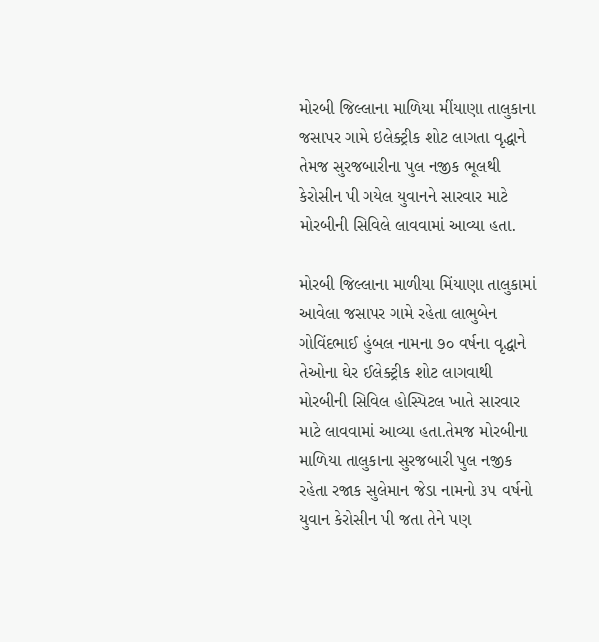મોરબી જિલ્લાના માળિયા મીંયાણા તાલુકાના જસાપર ગામે ઇલેક્ટ્રીક શોટ લાગતા વૃદ્ધાને તેમજ સુરજબારીના પુલ નજીક ભૂલથી કેરોસીન પી ગયેલ યુવાનને સારવાર માટે મોરબીની સિવિલે લાવવામાં આવ્યા હતા.

મોરબી જિલ્લાના માળીયા મિંયાણા તાલુકામાં આવેલા જસાપર ગામે રહેતા લાભુબેન ગોવિંદભાઈ હુંબલ નામના ૭૦ વર્ષના વૃદ્ધાને તેઓના ઘેર ઈલેક્ટ્રીક શોટ લાગવાથી મોરબીની સિવિલ હોસ્પિટલ ખાતે સારવાર માટે લાવવામાં આવ્યા હતા.તેમજ મોરબીના માળિયા તાલુકાના સુરજબારી પુલ નજીક રહેતા રજાક સુલેમાન જેડા નામનો ૩૫ વર્ષનો યુવાન કેરોસીન પી જતા તેને પણ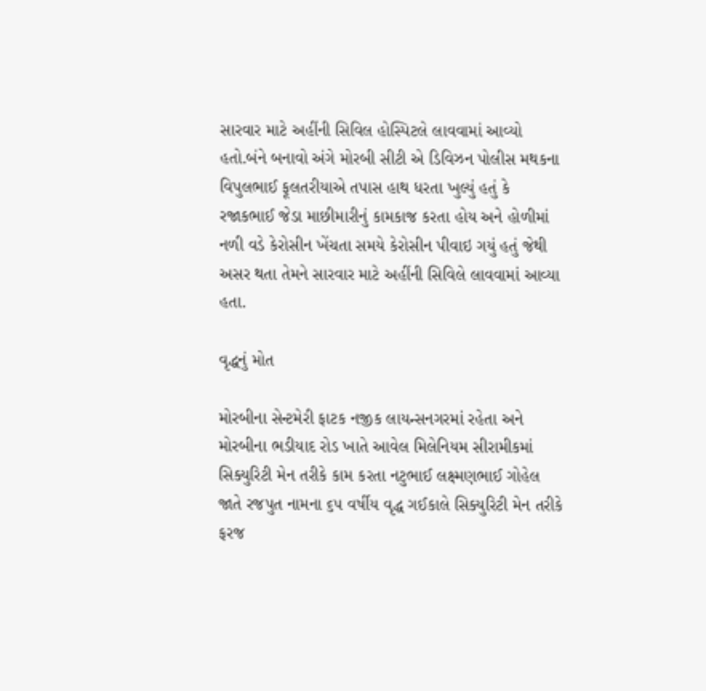સારવાર માટે અહીંની સિવિલ હોસ્પિટલે લાવવામાં આવ્યો હતો.બંને બનાવો અંગે મોરબી સીટી એ ડિવિઝન પોલીસ મથકના વિપુલભાઈ ફૂલતરીયાએ તપાસ હાથ ધરતા ખુલ્યું હતું કે રજાકભાઈ જેડા માછીમારીનું કામકાજ કરતા હોય અને હોળીમાં નળી વડે કેરોસીન ખેંચતા સમયે કેરોસીન પીવાઇ ગયું હતું જેથી અસર થતા તેમને સારવાર માટે અહીંની સિવિલે લાવવામાં આવ્યા હતા.

વૃદ્ધનું મોત

મોરબીના સેન્ટમેરી ફાટક નજીક લાયન્સનગરમાં રહેતા અને મોરબીના ભડીયાદ રોડ ખાતે આવેલ મિલેનિયમ સીરામીકમાં સિક્યુરિટી મેન તરીકે કામ કરતા નટુભાઈ લક્ષ્મણભાઈ ગોહેલ જાતે રજપુત નામના ૬૫ વર્ષીય વૃદ્ધ ગઈકાલે સિક્યુરિટી મેન તરીકે ફરજ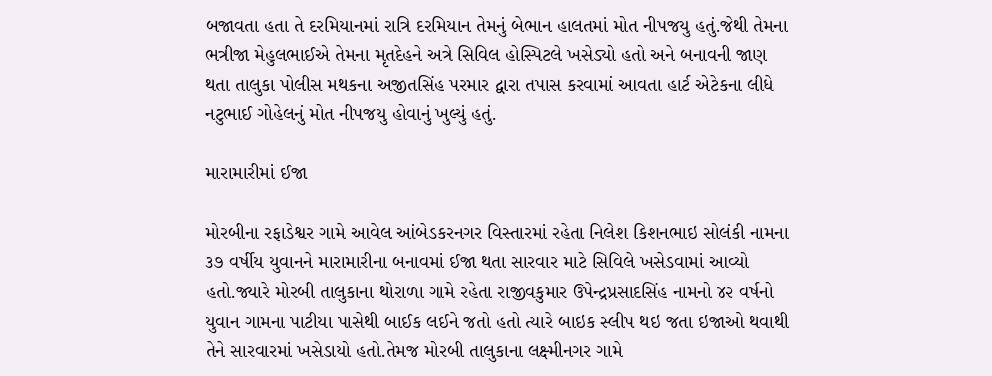બજાવતા હતા તે દરમિયાનમાં રાત્રિ દરમિયાન તેમનું બેભાન હાલતમાં મોત નીપજયુ હતું.જેથી તેમના ભત્રીજા મેહુલભાઈએ તેમના મૃતદેહને અત્રે સિવિલ હોસ્પિટલે ખસેડ્યો હતો અને બનાવની જાણ થતા તાલુકા પોલીસ મથકના અજીતસિંહ પરમાર દ્વારા તપાસ કરવામાં આવતા હાર્ટ એટેકના લીધે નટુભાઈ ગોહેલનું મોત નીપજયુ હોવાનું ખુલ્યું હતું.

મારામારીમાં ઈજા

મોરબીના રફાડેશ્વર ગામે આવેલ આંબેડકરનગર વિસ્તારમાં રહેતા નિલેશ કિશનભાઇ સોલંકી નામના ૩૭ વર્ષીય યુવાનને મારામારીના બનાવમાં ઈજા થતા સારવાર માટે સિવિલે ખસેડવામાં આવ્યો હતો.જ્યારે મોરબી તાલુકાના થોરાળા ગામે રહેતા રાજીવકુમાર ઉપેન્દ્રપ્રસાદસિંહ નામનો ૪૨ વર્ષનો યુવાન ગામના પાટીયા પાસેથી બાઈક લઈને જતો હતો ત્યારે બાઇક સ્લીપ થઇ જતા ઇજાઓ થવાથી તેને સારવારમાં ખસેડાયો હતો.તેમજ મોરબી તાલુકાના લક્ષ્મીનગર ગામે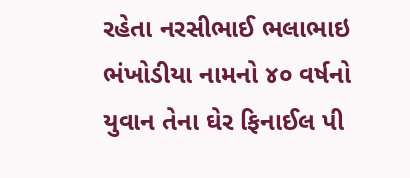રહેતા નરસીભાઈ ભલાભાઇ ભંખોડીયા નામનો ૪૦ વર્ષનો યુવાન તેના ઘેર ફિનાઈલ પી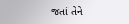જતાં તેને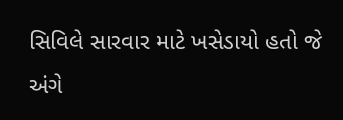સિવિલે સારવાર માટે ખસેડાયો હતો જે અંગે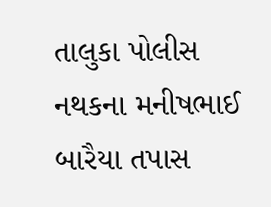તાલુકા પોલીસ નથકના મનીષભાઈ બારૈયા તપાસ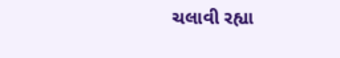ચલાવી રહ્યા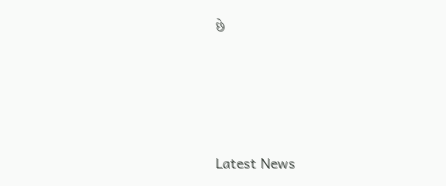છે






Latest News